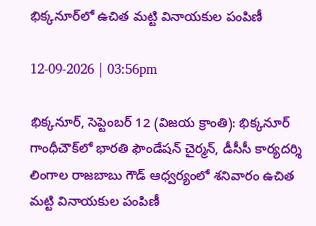భిక్కనూర్‌లో ఉచిత మట్టి వినాయకుల పంపిణీ

12-09-2026 | 03:56pm

భిక్కనూర్, సెప్టెంబర్‌ 12 (విజయ క్రాంతి): భిక్కనూర్‌ గాంధీచౌక్‌లో భారతి ఫౌండేషన్‌ చైర్మన్‌, డీసీసీ కార్యదర్శి లింగాల రాజబాబు గౌడ్‌ ఆధ్వర్యంలో శనివారం ఉచిత మట్టి వినాయకుల పంపిణీ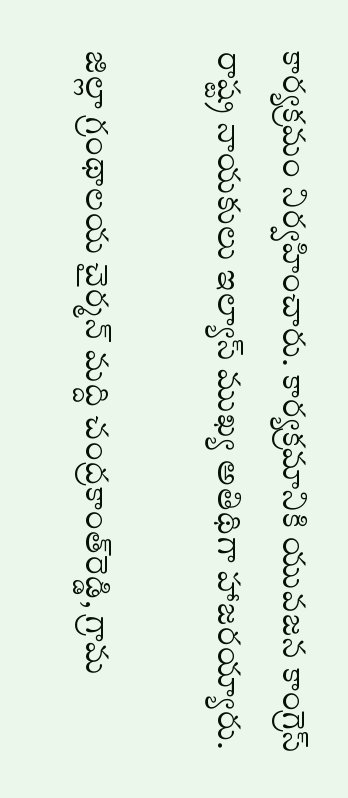కార్యక్రమం నిర్వహించారు. కార్యక్రమానికి యువజన కాంగ్రెస్‌ రాష్ట్ర నాయకులు ఇల్యాస్‌ ముఖ్య అతిథిగా హాజరయ్యారు.

జిల్లా గ్రంథాలయ చైర్మన్‌ మద్ది చంద్రకాంత్‌రెడ్డి, గ్రామ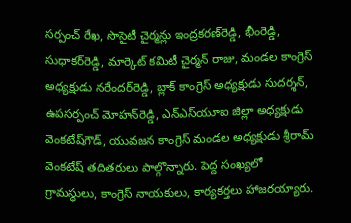సర్పంచ్‌ రేఖ, సొసైటీ చైర్మన్లు ఇంద్రకరణ్‌రెడ్డి, భీంరెడ్డి, సుధాకర్‌రెడ్డి, మార్కెట్‌ కమిటీ చైర్మన్‌ రాజు, మండల కాంగ్రెస్‌ అధ్యక్షుడు నరేందర్‌రెడ్డి, బ్లాక్‌ కాంగ్రెస్‌ అధ్యక్షుడు సుదర్శన్‌, ఉపసర్పంచ్‌ మోహన్‌రెడ్డి, ఎన్‌ఎస్‌యూఐ జిల్లా అధ్యక్షుడు వెంకటేష్‌గౌడ్‌, యువజన కాంగ్రెస్‌ మండల అధ్యక్షుడు శ్రీరామ్‌ వెంకటేష్‌ తదితరులు పాల్గొన్నారు. పెద్ద సంఖ్యలో గ్రామస్థులు, కాంగ్రెస్‌ నాయకులు, కార్యకర్తలు హాజరయ్యారు.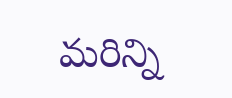మరిన్ని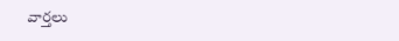వార్తలు